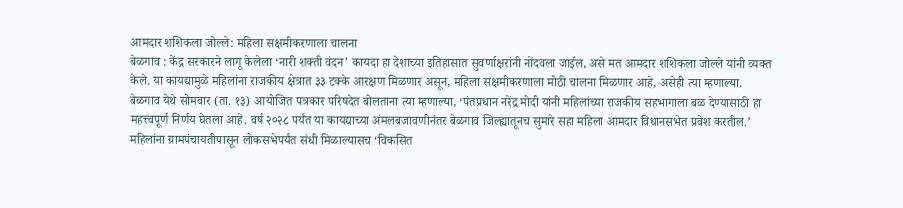आमदार शशिकला जोल्ले: महिला सक्षमीकरणाला चालना
बेळगाव : केंद्र सरकारने लागू केलेला ‘नारी शक्ती वंदन’ कायदा हा देशाच्या इतिहासात सुवर्णाक्षरांनी नोंदवला जाईल, असे मत आमदार शशिकला जोल्ले यांनी व्यक्त केले. या कायद्यामुळे महिलांना राजकीय क्षेत्रात ३३ टक्के आरक्षण मिळणार असून, महिला सक्षमीकरणाला मोठी चालना मिळणार आहे, असेही त्या म्हणाल्या.
बेळगाव येथे सोमवार (ता. १३) आयोजित पत्रकार परिषदेत बोलताना त्या म्हणाल्या, ‘पंतप्रधान नरेंद्र मोदी यांनी महिलांच्या राजकीय सहभागाला बळ देण्यासाठी हा महत्त्वपूर्ण निर्णय घेतला आहे. वर्ष २०२८ पर्यंत या कायद्याच्या अंमलबजावणीनंतर बेळगाव जिल्ह्यातूनच सुमारे सहा महिला आमदार विधानसभेत प्रवेश करतील.’
महिलांना ग्रामपंचायतीपासून लोकसभेपर्यंत संधी मिळाल्यासच ‘विकसित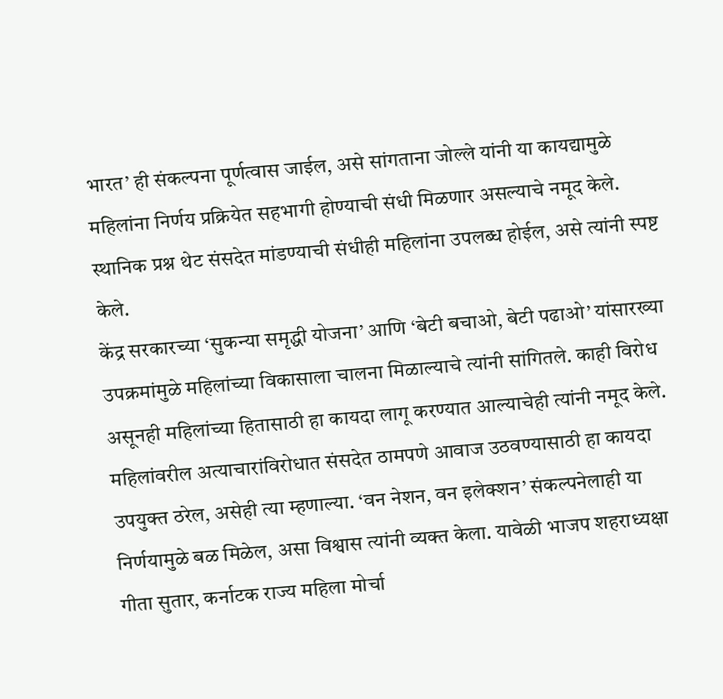भारत’ ही संकल्पना पूर्णत्वास जाईल, असे सांगताना जोल्ले यांनी या कायद्यामुळे महिलांना निर्णय प्रक्रियेत सहभागी होण्याची संधी मिळणार असल्याचे नमूद केले. स्थानिक प्रश्न थेट संसदेत मांडण्याची संधीही महिलांना उपलब्ध होईल, असे त्यांनी स्पष्ट केले.
केंद्र सरकारच्या ‘सुकन्या समृद्धी योजना’ आणि ‘बेटी बचाओ, बेटी पढाओ’ यांसारख्या उपक्रमांमुळे महिलांच्या विकासाला चालना मिळाल्याचे त्यांनी सांगितले. काही विरोध असूनही महिलांच्या हितासाठी हा कायदा लागू करण्यात आल्याचेही त्यांनी नमूद केले.
महिलांवरील अत्याचारांविरोधात संसदेत ठामपणे आवाज उठवण्यासाठी हा कायदा उपयुक्त ठरेल, असेही त्या म्हणाल्या. ‘वन नेशन, वन इलेक्शन’ संकल्पनेलाही या निर्णयामुळे बळ मिळेल, असा विश्वास त्यांनी व्यक्त केला. यावेळी भाजप शहराध्यक्षा गीता सुतार, कर्नाटक राज्य महिला मोर्चा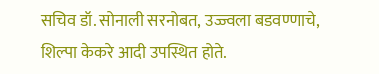सचिव डॉ. सोनाली सरनोबत, उज्ज्वला बडवण्णाचे, शिल्पा केकरे आदी उपस्थित होते.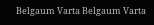Belgaum Varta Belgaum Varta